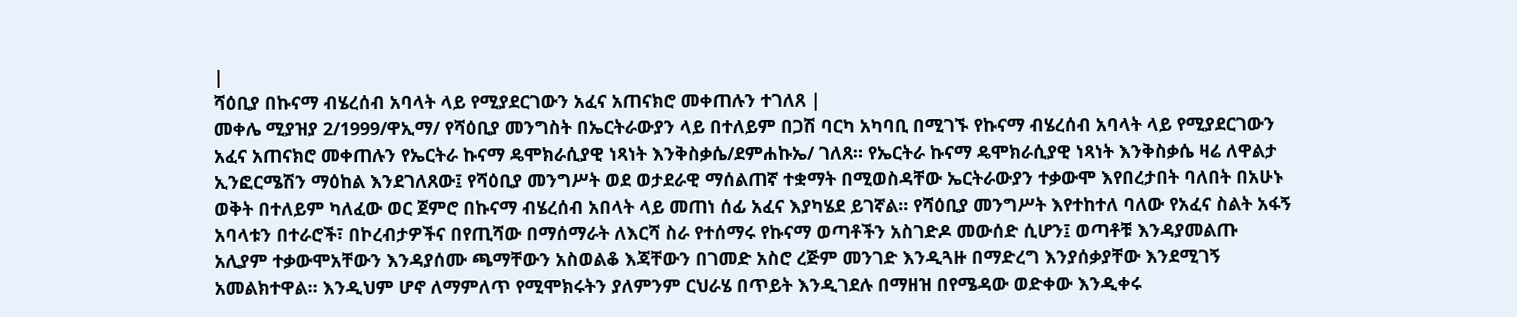|
ሻዕቢያ በኩናማ ብሄረሰብ አባላት ላይ የሚያደርገውን አፈና አጠናክሮ መቀጠሉን ተገለጸ |
መቀሌ ሚያዝያ 2/1999/ዋኢማ/ የሻዕቢያ መንግስት በኤርትራውያን ላይ በተለይም በጋሽ ባርካ አካባቢ በሚገኙ የኩናማ ብሄረሰብ አባላት ላይ የሚያደርገውን አፈና አጠናክሮ መቀጠሉን የኤርትራ ኩናማ ዴሞክራሲያዊ ነጻነት እንቅስቃሴ/ደምሐኩኤ/ ገለጸ። የኤርትራ ኩናማ ዴሞክራሲያዊ ነጻነት እንቅስቃሴ ዛሬ ለዋልታ ኢንፎርሜሽን ማዕከል እንደገለጸው፤ የሻዕቢያ መንግሥት ወደ ወታደራዊ ማሰልጠኛ ተቋማት በሚወስዳቸው ኤርትራውያን ተቃውሞ እየበረታበት ባለበት በአሁኑ ወቅት በተለይም ካለፈው ወር ጀምሮ በኩናማ ብሄረሰብ አበላት ላይ መጠነ ሰፊ አፈና እያካሄደ ይገኛል። የሻዕቢያ መንግሥት እየተከተለ ባለው የአፈና ስልት አፋኝ አባላቱን በተራሮች፣ በኮረብታዎችና በየጢሻው በማሰማራት ለእርሻ ስራ የተሰማሩ የኩናማ ወጣቶችን አስገድዶ መውሰድ ሲሆን፤ ወጣቶቹ እንዳያመልጡ አሊያም ተቃውሞአቸውን እንዳያሰሙ ጫማቸውን አስወልቆ እጃቸውን በገመድ አስሮ ረጅም መንገድ እንዲጓዙ በማድረግ እንያሰቃያቸው እንደሚገኝ አመልክተዋል። እንዲህም ሆኖ ለማምለጥ የሚሞክሩትን ያለምንም ርህራሄ በጥይት እንዲገደሉ በማዘዝ በየሜዳው ወድቀው እንዲቀሩ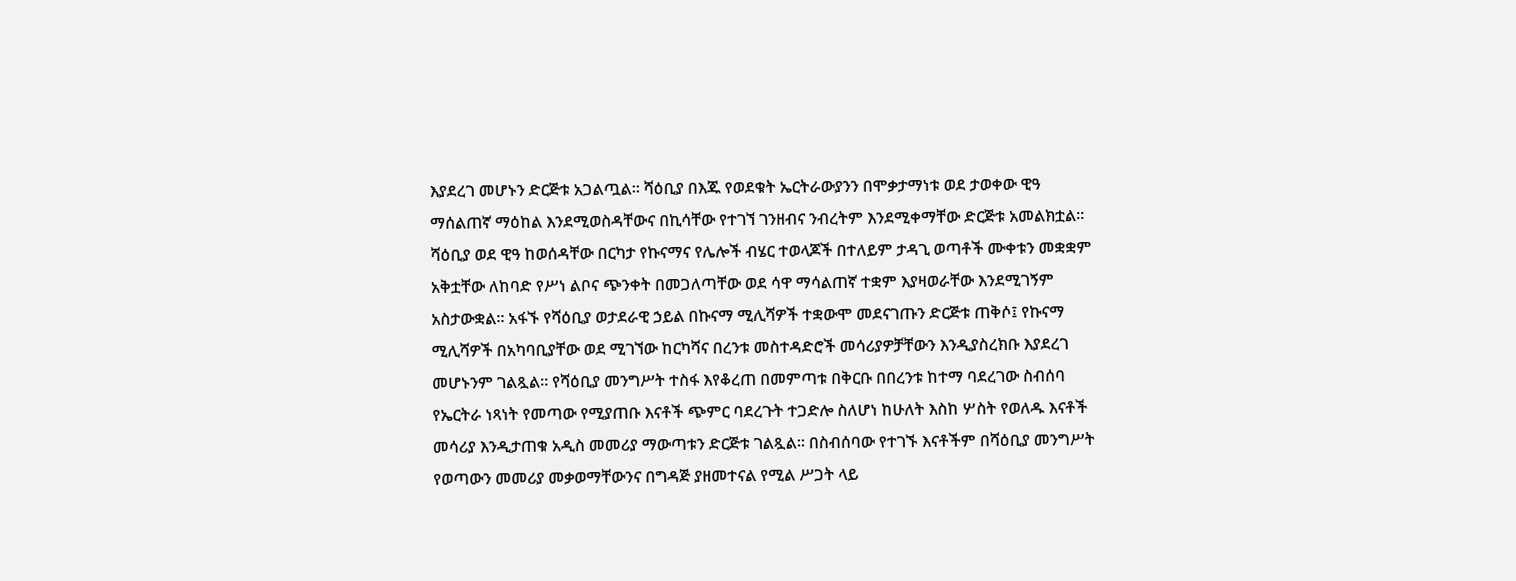እያደረገ መሆኑን ድርጅቱ አጋልጧል። ሻዕቢያ በእጁ የወደቁት ኤርትራውያንን በሞቃታማነቱ ወደ ታወቀው ዊዓ ማሰልጠኛ ማዕከል እንደሚወስዳቸውና በኪሳቸው የተገኘ ገንዘብና ንብረትም እንደሚቀማቸው ድርጅቱ አመልክቷል። ሻዕቢያ ወደ ዊዓ ከወሰዳቸው በርካታ የኩናማና የሌሎች ብሄር ተወላጆች በተለይም ታዳጊ ወጣቶች ሙቀቱን መቋቋም አቅቷቸው ለከባድ የሥነ ልቦና ጭንቀት በመጋለጣቸው ወደ ሳዋ ማሳልጠኛ ተቋም እያዛወራቸው እንደሚገኝም አስታውቋል። አፋኙ የሻዕቢያ ወታደራዊ ኃይል በኩናማ ሚሊሻዎች ተቋውሞ መደናገጡን ድርጅቱ ጠቅሶ፤ የኩናማ ሚሊሻዎች በአካባቢያቸው ወደ ሚገኘው ከርካሻና በረንቱ መስተዳድሮች መሳሪያዎቻቸውን እንዲያስረክቡ እያደረገ መሆኑንም ገልጿል። የሻዕቢያ መንግሥት ተስፋ እየቆረጠ በመምጣቱ በቅርቡ በበረንቱ ከተማ ባደረገው ስብሰባ የኤርትራ ነጻነት የመጣው የሚያጠቡ እናቶች ጭምር ባደረጉት ተጋድሎ ስለሆነ ከሁለት እስከ ሦስት የወለዱ እናቶች መሳሪያ እንዲታጠቁ አዲስ መመሪያ ማውጣቱን ድርጅቱ ገልጿል። በስብሰባው የተገኙ እናቶችም በሻዕቢያ መንግሥት የወጣውን መመሪያ መቃወማቸውንና በግዳጅ ያዘመተናል የሚል ሥጋት ላይ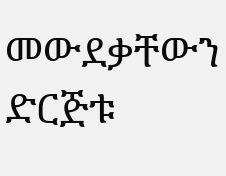መውደቃቸውን ድርጅቱ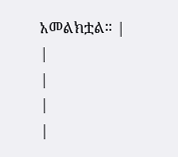አመልክቷል። |
|
|
|
|